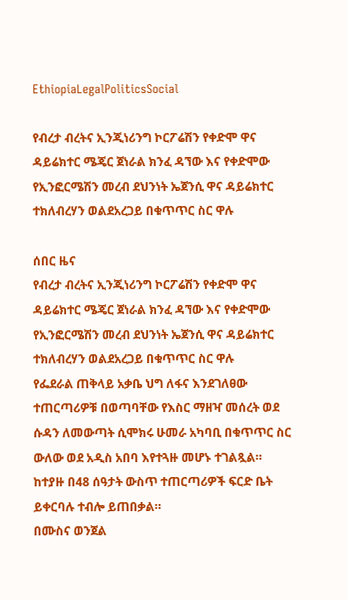EthiopiaLegalPoliticsSocial

የብረታ ብረትና ኢንጂነሪንግ ኮርፖሬሽን የቀድሞ ዋና ዳይሬክተር ሜጄር ጀነራል ክንፈ ዳኘው እና የቀድሞው የኢንፎርሜሽን መረብ ደህንነት ኤጀንሲ ዋና ዳይሬክተር ተክለብረሃን ወልደአረጋይ በቁጥጥር ስር ዋሉ

ሰበር ዜና
የብረታ ብረትና ኢንጂነሪንግ ኮርፖሬሽን የቀድሞ ዋና ዳይሬክተር ሜጄር ጀነራል ክንፈ ዳኘው እና የቀድሞው የኢንፎርሜሽን መረብ ደህንነት ኤጀንሲ ዋና ዳይሬክተር ተክለብረሃን ወልደአረጋይ በቁጥጥር ስር ዋሉ
የፌደራል ጠቅላይ አቃቤ ህግ ለፋና እንደገለፀው ተጠርጣሪዎቹ በወጣባቸው የእስር ማዘዣ መሰረት ወደ ሱዳን ለመውጣት ሲሞክሩ ሁመራ አካባቢ በቁጥጥር ስር ውለው ወደ አዲስ አበባ እየተጓዙ መሆኑ ተገልጿል።
ከተያዙ በ48 ሰዓታት ውስጥ ተጠርጣሪዎች ፍርድ ቤት ይቀርባሉ ተብሎ ይጠበቃል።
በሙስና ወንጀል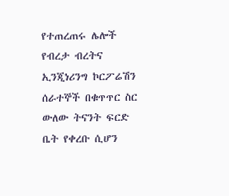የተጠረጠሩ ሌሎች የብረታ ብረትና ኢንጂነሪንግ ኮርፖሬሽን ሰራተኞች በቁጥጥር ስር ውለው ትናንት ፍርድ ቤት የቀረቡ ሲሆን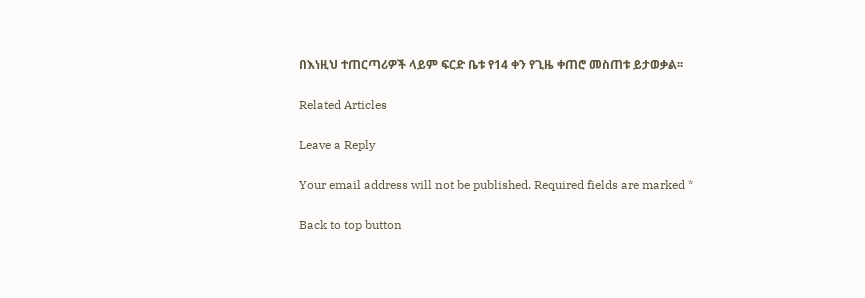በእነዚህ ተጠርጣሪዎች ላይም ፍርድ ቤቱ የ14 ቀን የጊዜ ቀጠሮ መስጠቱ ይታወቃል፡፡

Related Articles

Leave a Reply

Your email address will not be published. Required fields are marked *

Back to top button